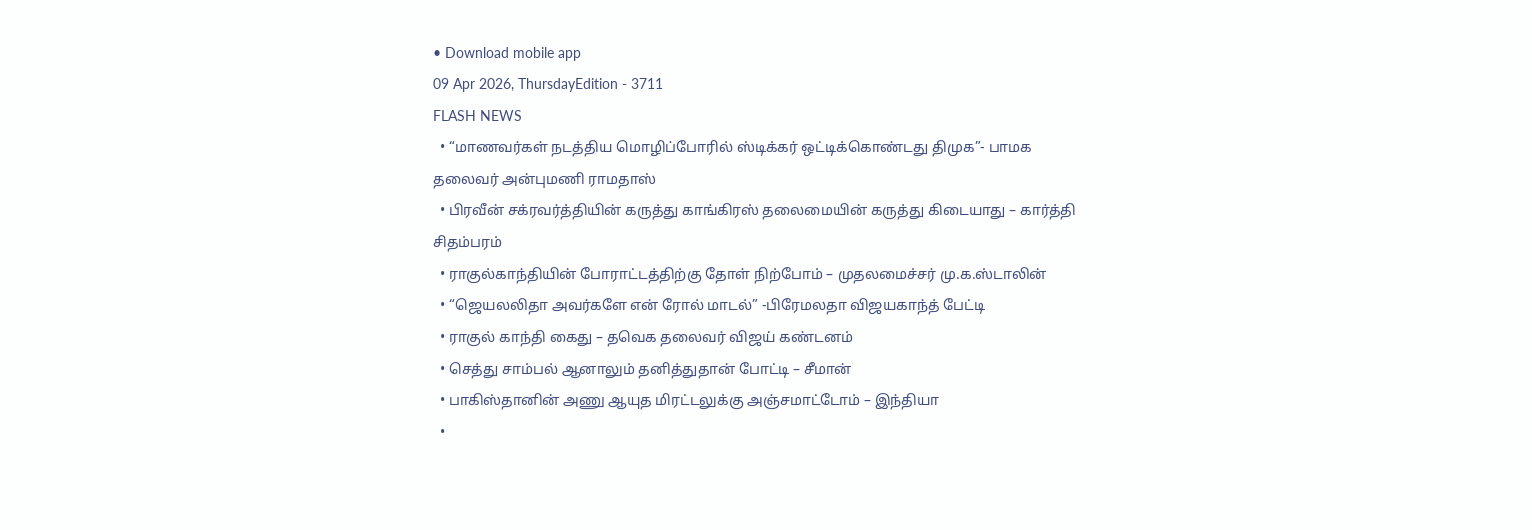• Download mobile app
09 Apr 2026, ThursdayEdition - 3711
FLASH NEWS
  • “மாணவர்கள் நடத்திய மொழிப்போரில் ஸ்டிக்கர் ஒட்டிக்கொண்டது திமுக”- பாமக தலைவர் அன்புமணி ராமதாஸ்
  • பிரவீன் சக்ரவர்த்தியின் கருத்து காங்கிரஸ் தலைமையின் கருத்து கிடையாது – கார்த்தி சிதம்பரம்
  • ராகுல்காந்தியின் போராட்டத்திற்கு தோள் நிற்போம் – முதலமைச்சர் மு.க.ஸ்டாலின்
  • “ஜெயலலிதா அவர்களே என் ரோல் மாடல்” -பிரேமலதா விஜயகாந்த் பேட்டி
  • ராகுல் காந்தி கைது – தவெக தலைவர் விஜய் கண்டனம்
  • செத்து சாம்பல் ஆனாலும் தனித்துதான் போட்டி – சீமான்
  • பாகிஸ்தானின் அணு ஆயுத மிரட்டலுக்கு அஞ்சமாட்டோம் – இந்தியா
  •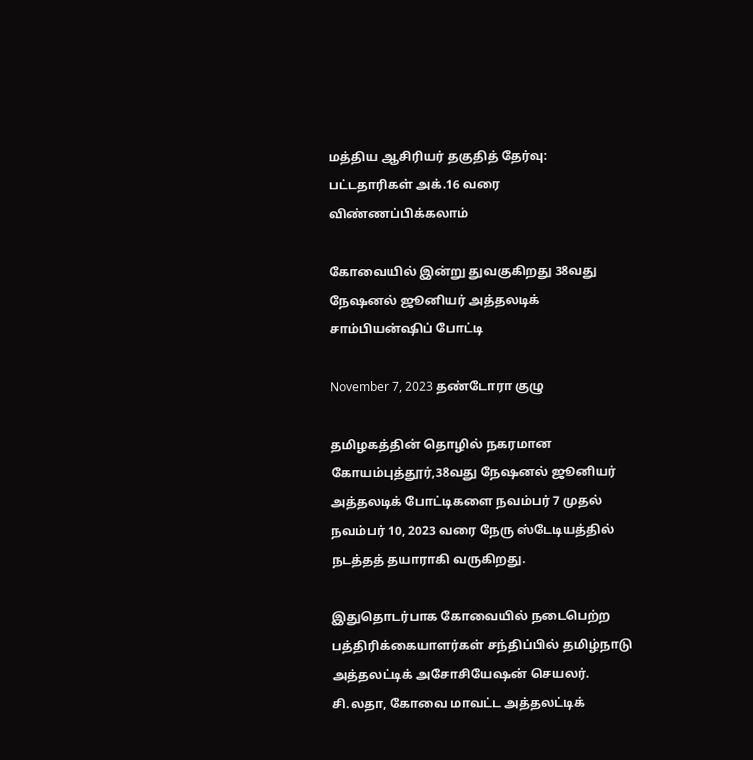மத்திய ஆசிரியர் தகுதித் தேர்வு: பட்டதாரிகள் அக்.16 வரை விண்ணப்பிக்கலாம்

கோவையில் இன்று துவகுகிறது 38வது நேஷனல் ஜூனியர் அத்தலடிக் சாம்பியன்ஷிப் போட்டி

November 7, 2023 தண்டோரா குழு

தமிழகத்தின் தொழில் நகரமான கோயம்புத்தூர்,38வது நேஷனல் ஜூனியர் அத்தலடிக் போட்டிகளை நவம்பர் 7 முதல் நவம்பர் 10, 2023 வரை நேரு ஸ்டேடியத்தில் நடத்தத் தயாராகி வருகிறது.

இதுதொடர்பாக கோவையில் நடைபெற்ற பத்திரிக்கையாளர்கள் சந்திப்பில் தமிழ்நாடு அத்தலட்டிக் அசோசியேஷன் செயலர். சி.லதா, கோவை மாவட்ட அத்தலட்டிக்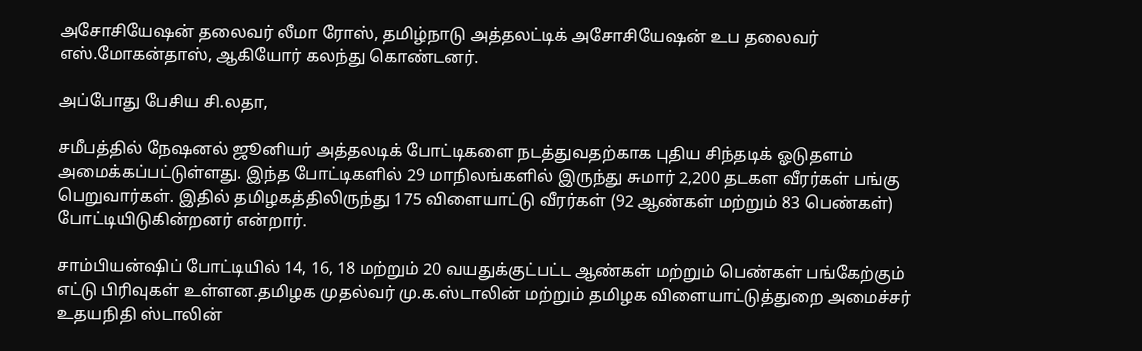அசோசியேஷன் தலைவர் லீமா ரோஸ், தமிழ்நாடு அத்தலட்டிக் அசோசியேஷன் உப தலைவர் எஸ்.மோகன்தாஸ், ஆகியோர் கலந்து கொண்டனர்.

அப்போது பேசிய சி.லதா,

சமீபத்தில் நேஷனல் ஜூனியர் அத்தலடிக் போட்டிகளை நடத்துவதற்காக புதிய சிந்தடிக் ஓடுதளம் அமைக்கப்பட்டுள்ளது. இந்த போட்டிகளில் 29 மாநிலங்களில் இருந்து சுமார் 2,200 தடகள வீரர்கள் பங்கு பெறுவார்கள். இதில் தமிழகத்திலிருந்து 175 விளையாட்டு வீரர்கள் (92 ஆண்கள் மற்றும் 83 பெண்கள்) போட்டியிடுகின்றனர் என்றார்.

சாம்பியன்ஷிப் போட்டியில் 14, 16, 18 மற்றும் 20 வயதுக்குட்பட்ட ஆண்கள் மற்றும் பெண்கள் பங்கேற்கும் எட்டு பிரிவுகள் உள்ளன.தமிழக முதல்வர் மு.க.ஸ்டாலின் மற்றும் தமிழக விளையாட்டுத்துறை அமைச்சர் உதயநிதி ஸ்டாலின்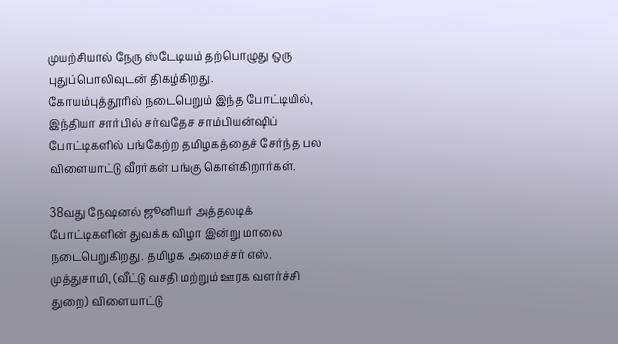முயற்சியால் நேரு ஸ்டேடியம் தற்பொழுது ஒரு புதுப்பொலிவுடன் திகழ்கிறது.
கோயம்புத்தூரில் நடைபெறும் இந்த போட்டியில், இந்தியா சார்பில் சர்வதேச சாம்பியன்ஷிப் போட்டிகளில் பங்கேற்ற தமிழகத்தைச் சேர்ந்த பல விளையாட்டு வீரர்கள் பங்கு கொள்கிறார்கள்.

38வது நேஷனல் ஜூனியர் அத்தலடிக் போட்டிகளின் துவக்க விழா இன்று மாலை நடைபெறுகிறது. தமிழக அமைச்சர் எஸ். முத்துசாமி, (வீட்டு வசதி மற்றும் ஊரக வளர்ச்சி துறை) விளையாட்டு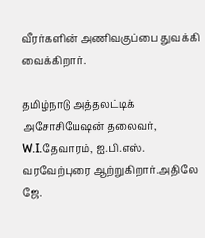வீரர்களின் அணிவகுப்பை துவக்கி வைக்கிறார்.

தமிழ்நாடு அத்தலட்டிக் அசோசியேஷன் தலைவர், W.I.தேவாரம், ஐ.பி.எஸ். வரவேற்புரை ஆற்றுகிறார்.அதிலே ஜே.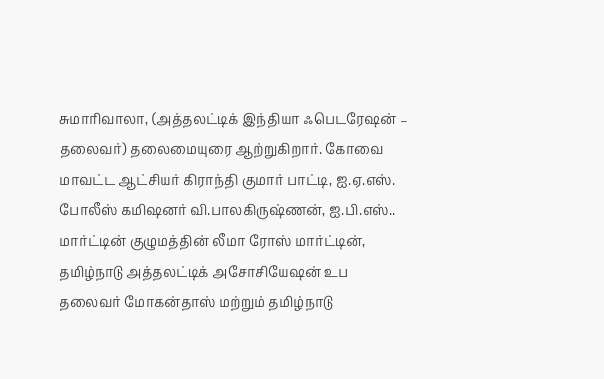சுமாரிவாலா, (அத்தலட்டிக் இந்தியா ஃபெடரேஷன் – தலைவர்) தலைமையுரை ஆற்றுகிறார். கோவை மாவட்ட ஆட்சியர் கிராந்தி குமார் பாட்டி, ஐ.ஏ.எஸ். போலீஸ் கமிஷனர் வி.பாலகிருஷ்ணன், ஐ.பி.எஸ்.. மார்ட்டின் குழுமத்தின் லீமா ரோஸ் மார்ட்டின், தமிழ்நாடு அத்தலட்டிக் அசோசியேஷன் உப தலைவர் மோகன்தாஸ் மற்றும் தமிழ்நாடு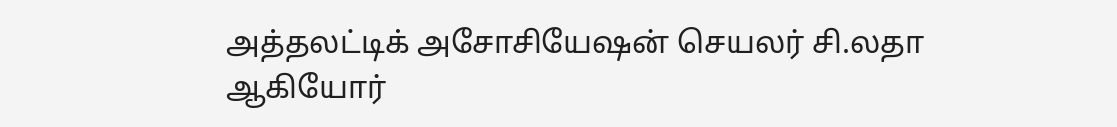அத்தலட்டிக் அசோசியேஷன் செயலர் சி.லதா ஆகியோர்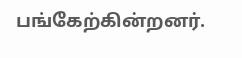பங்கேற்கின்றனர்.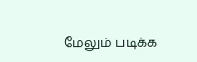மேலும் படிக்க